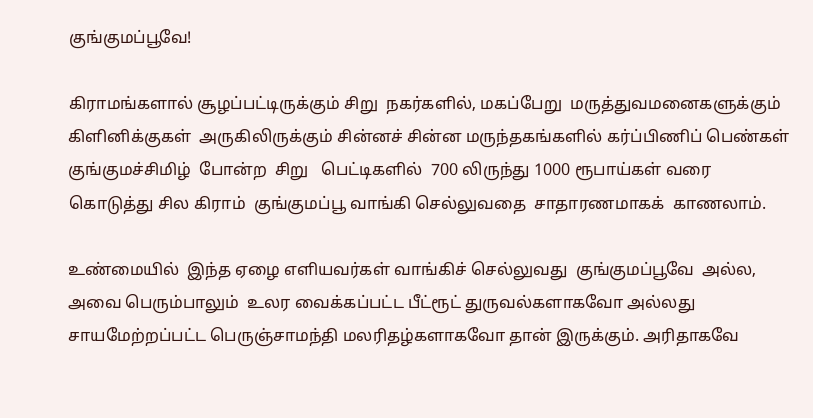குங்குமப்பூவே!

கிராமங்களால் சூழப்பட்டிருக்கும் சிறு  நகர்களில், மகப்பேறு  மருத்துவமனைகளுக்கும் கிளினிக்குகள்  அருகிலிருக்கும் சின்னச் சின்ன மருந்தகங்களில் கர்ப்பிணிப் பெண்கள் குங்குமச்சிமிழ்  போன்ற  சிறு   பெட்டிகளில்  700 லிருந்து 1000 ரூபாய்கள் வரை கொடுத்து சில கிராம்  குங்குமப்பூ வாங்கி செல்லுவதை  சாதாரணமாகக்  காணலாம்.

உண்மையில்  இந்த ஏழை எளியவர்கள் வாங்கிச் செல்லுவது  குங்குமப்பூவே  அல்ல, அவை பெரும்பாலும்  உலர வைக்கப்பட்ட பீட்ரூட் துருவல்களாகவோ அல்லது சாயமேற்றப்பட்ட பெருஞ்சாமந்தி மலரிதழ்களாகவோ தான் இருக்கும். அரிதாகவே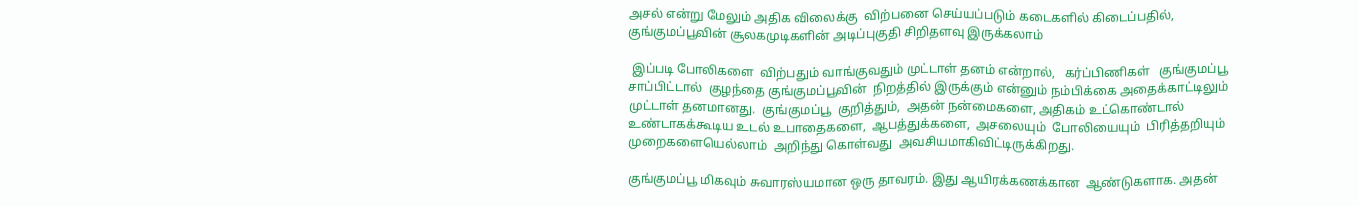அசல் என்று மேலும் அதிக விலைக்கு  விற்பனை செய்யப்படும் கடைகளில் கிடைப்பதில்,   குங்குமப்பூவின் சூலகமுடிகளின் அடிப்புகுதி சிறிதளவு இருக்கலாம்

 இப்படி போலிகளை  விற்பதும் வாங்குவதும் முட்டாள் தனம் என்றால்,   கர்ப்பிணிகள்   குங்குமப்பூ  சாப்பிட்டால்  குழந்தை குங்குமப்பூவின்  நிறத்தில் இருக்கும் என்னும் நம்பிக்கை அதைக்காட்டிலும்  முட்டாள் தனமானது.  குங்குமப்பூ  குறித்தும்,  அதன் நன்மைகளை, அதிகம் உட்கொண்டால் உண்டாகக்கூடிய உடல் உபாதைகளை,  ஆபத்துக்களை,  அசலையும்  போலியையும்  பிரித்தறியும் முறைகளையெல்லாம்  அறிந்து கொள்வது  அவசியமாகிவிட்டிருக்கிறது.

குங்குமப்பூ மிகவும் சுவாரஸ்யமான ஒரு தாவரம். இது ஆயிரக்கணக்கான  ஆண்டுகளாக. அதன்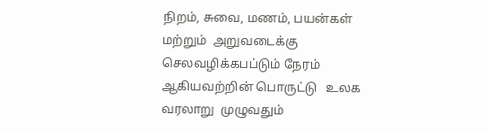நிறம், சுவை, மணம், பயன்கள் மற்றும்  அறுவடைக்கு  செலவழிக்கபப்டும் நேரம் ஆகியவற்றின் பொருட்டு   உலக வரலாறு  முழுவதும்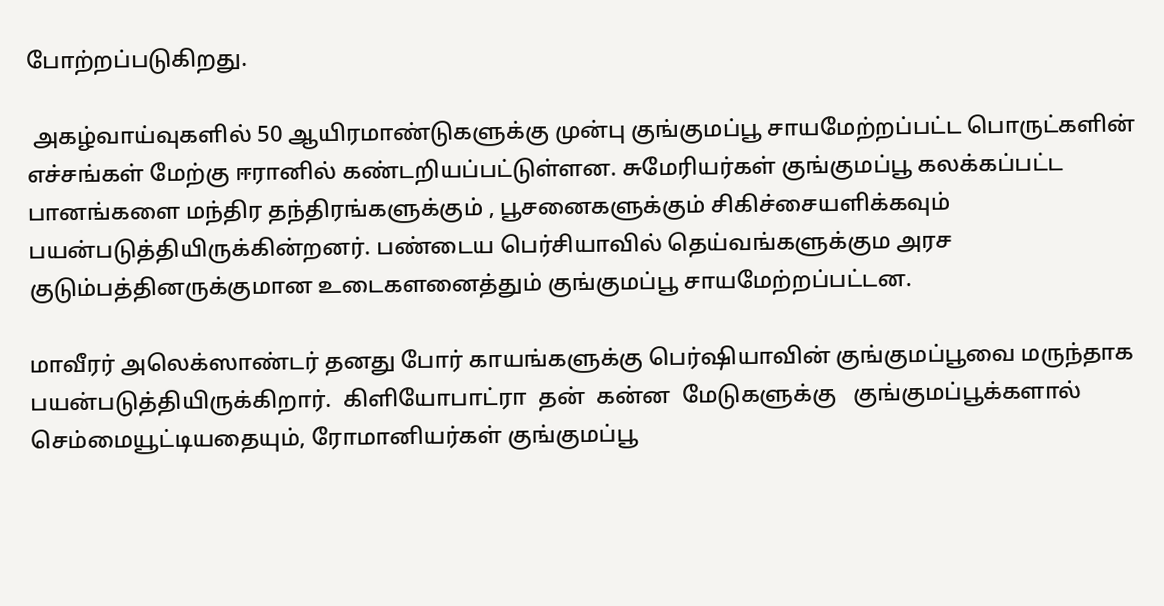போற்றப்படுகிறது.

 அகழ்வாய்வுகளில் 50 ஆயிரமாண்டுகளுக்கு முன்பு குங்குமப்பூ சாயமேற்றப்பட்ட பொருட்களின் எச்சங்கள் மேற்கு ஈரானில் கண்டறியப்பட்டுள்ளன. சுமேரியர்கள் குங்குமப்பூ கலக்கப்பட்ட  பானங்களை மந்திர தந்திரங்களுக்கும் , பூசனைகளுக்கும் சிகிச்சையளிக்கவும் பயன்படுத்தியிருக்கின்றனர். பண்டைய பெர்சியாவில் தெய்வங்களுக்கும அரச குடும்பத்தினருக்குமான உடைகளனைத்தும் குங்குமப்பூ சாயமேற்றப்பட்டன.

மாவீரர் அலெக்ஸாண்டர் தனது போர் காயங்களுக்கு பெர்ஷியாவின் குங்குமப்பூவை மருந்தாக பயன்படுத்தியிருக்கிறார்.  கிளியோபாட்ரா  தன்  கன்ன  மேடுகளுக்கு   குங்குமப்பூக்களால் செம்மையூட்டியதையும், ரோமானியர்கள் குங்குமப்பூ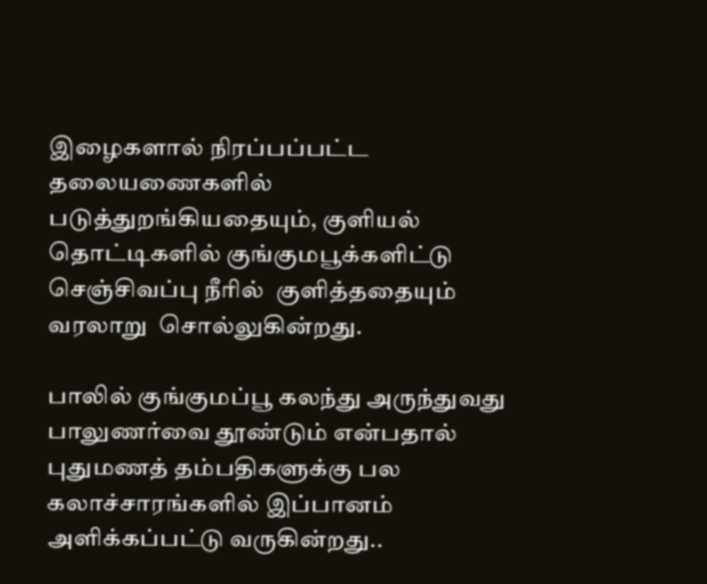இழைகளால் நிரப்பப்பட்ட தலையணைகளில் படுத்துறங்கியதையும், குளியல் தொட்டிகளில் குங்குமபூக்களிட்டு  செஞ்சிவப்பு நீரில்  குளித்ததையும்  வரலாறு  சொல்லுகின்றது.

பாலில் குங்குமப்பூ கலந்து அருந்துவது பாலுணர்வை தூண்டும் என்பதால் புதுமணத் தம்பதிகளுக்கு பல கலாச்சாரங்களில் இப்பானம் அளிக்கப்பட்டு வருகின்றது..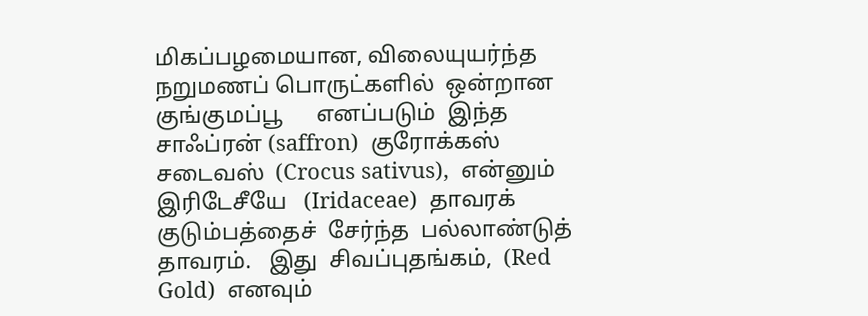மிகப்பழமையான, விலையுயர்ந்த நறுமணப் பொருட்களில்  ஒன்றான  குங்குமப்பூ      எனப்படும்  இந்த சாஃப்ரன் (saffron)  குரோக்கஸ் சடைவஸ்  (Crocus sativus),  என்னும்   இரிடேசீயே   (Iridaceae)  தாவரக் குடும்பத்தைச்  சேர்ந்த  பல்லாண்டுத் தாவரம்.   இது  சிவப்புதங்கம்,  (Red Gold)  எனவும்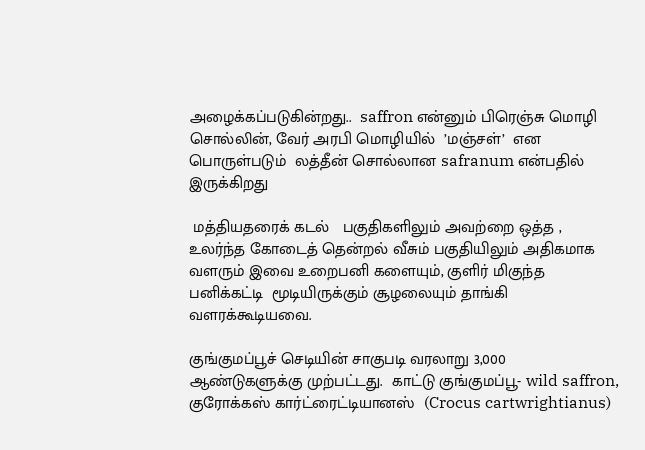அழைக்கப்படுகின்றது..  saffron என்னும் பிரெஞ்சு மொழி சொல்லின், வேர் அரபி மொழியில்  ’மஞ்சள்’  என  பொருள்படும்  லத்தீன் சொல்லான safranum என்பதில் இருக்கிறது

 மத்தியதரைக் கடல்   பகுதிகளிலும் அவற்றை ஒத்த , உலர்ந்த கோடைத் தென்றல் வீசும் பகுதியிலும் அதிகமாக வளரும் இவை உறைபனி களையும், குளிர் மிகுந்த  பனிக்கட்டி  மூடியிருக்கும் சூழலையும் தாங்கி வளரக்கூடியவை.

குங்குமப்பூச் செடியின் சாகுபடி வரலாறு 3,000  ஆண்டுகளுக்கு முற்பட்டது.  காட்டு குங்குமப்பூ- wild saffron,  குரோக்கஸ் கார்ட்ரைட்டியானஸ்  (Crocus cartwrightianus)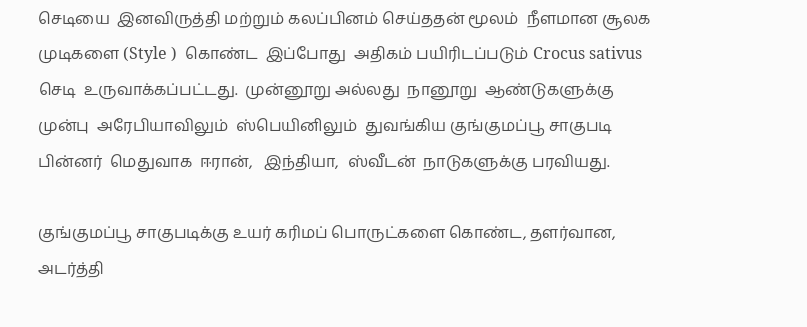செடியை  இனவிருத்தி மற்றும் கலப்பினம் செய்ததன் மூலம்  நீளமான சூலக முடிகளை (Style )  கொண்ட  இப்போது  அதிகம் பயிரிடப்படும் Crocus sativus  செடி  உருவாக்கப்பட்டது.  முன்னூறு அல்லது  நானூறு  ஆண்டுகளுக்கு  முன்பு  அரேபியாவிலும்  ஸ்பெயினிலும்  துவங்கிய குங்குமப்பூ சாகுபடி   பின்னர்  மெதுவாக  ஈரான்,   இந்தியா,  ஸ்வீடன்  நாடுகளுக்கு பரவியது.

குங்குமப்பூ சாகுபடிக்கு உயர் கரிமப் பொருட்களை கொண்ட, தளர்வான, அடர்த்தி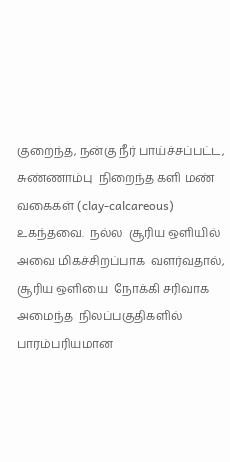குறைந்த, நன்கு நீர் பாய்ச்சப்பட்ட,   சுண்ணாம்பு  நிறைந்த களி மண்  வகைகள் (clay-calcareous)  உகந்தவை.  நல்ல  சூரிய ஒளியில்  அவை மிகச்சிறப்பாக  வளர்வதால்,  சூரிய ஒளியை  நோக்கி சரிவாக  அமைந்த  நிலப்பகுதிகளில்  பாரம்பரியமான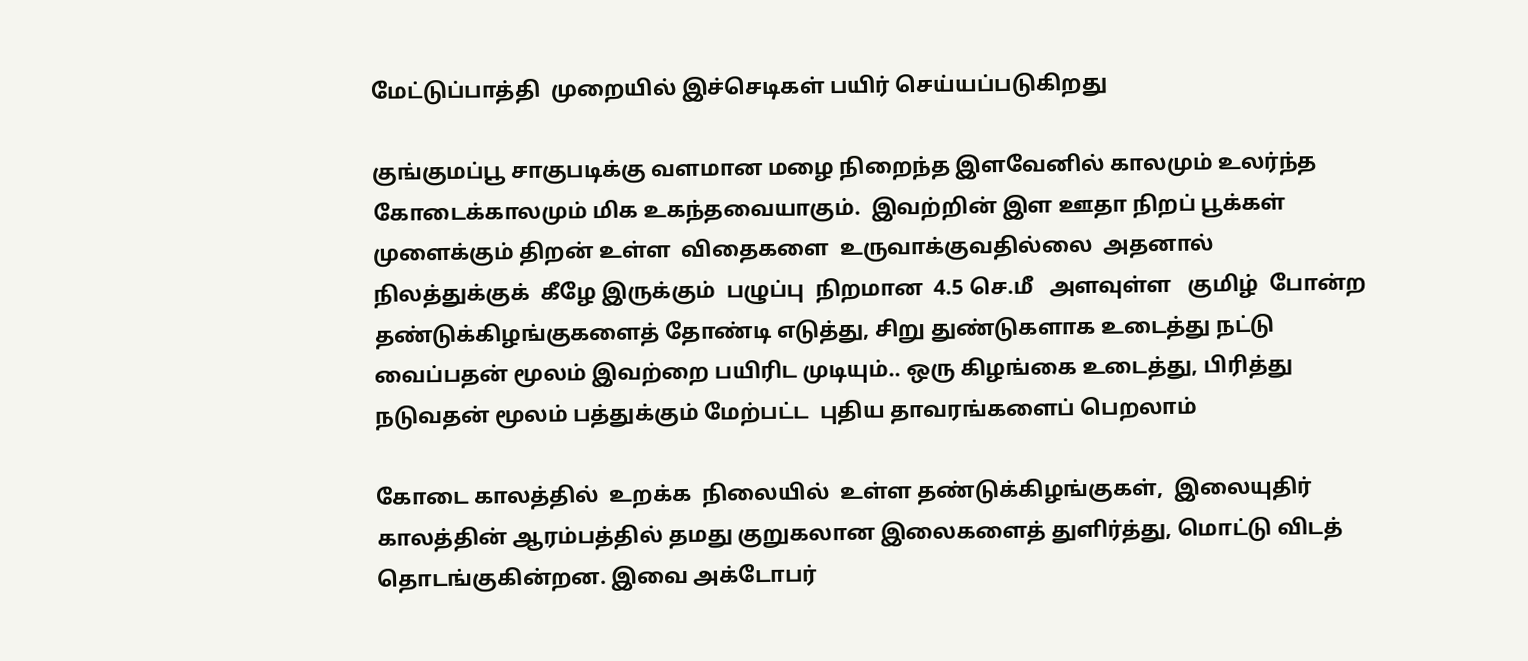மேட்டுப்பாத்தி  முறையில் இச்செடிகள் பயிர் செய்யப்படுகிறது

குங்குமப்பூ சாகுபடிக்கு வளமான மழை நிறைந்த இளவேனில் காலமும் உலர்ந்த கோடைக்காலமும் மிக உகந்தவையாகும்.  இவற்றின் இள ஊதா நிறப் பூக்கள்  முளைக்கும் திறன் உள்ள  விதைகளை  உருவாக்குவதில்லை  அதனால்  நிலத்துக்குக்  கீழே இருக்கும்  பழுப்பு  நிறமான  4.5 செ.மீ   அளவுள்ள   குமிழ்  போன்ற  தண்டுக்கிழங்குகளைத் தோண்டி எடுத்து, சிறு துண்டுகளாக உடைத்து நட்டு வைப்பதன் மூலம் இவற்றை பயிரிட முடியும்.. ஒரு கிழங்கை உடைத்து, பிரித்து நடுவதன் மூலம் பத்துக்கும் மேற்பட்ட  புதிய தாவரங்களைப் பெறலாம்

கோடை காலத்தில்  உறக்க  நிலையில்  உள்ள தண்டுக்கிழங்குகள்,  இலையுதிர் காலத்தின் ஆரம்பத்தில் தமது குறுகலான இலைகளைத் துளிர்த்து, மொட்டு விடத் தொடங்குகின்றன. இவை அக்டோபர்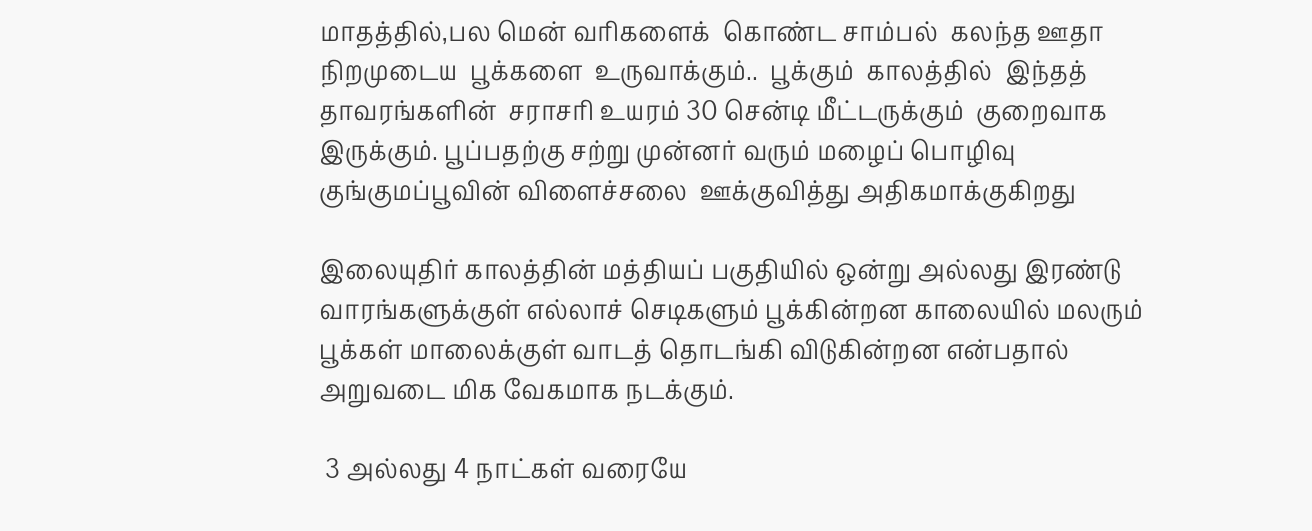மாதத்தில்,பல மென் வரிகளைக்  கொண்ட சாம்பல்  கலந்த ஊதா நிறமுடைய  பூக்களை  உருவாக்கும்..  பூக்கும்  காலத்தில்  இந்தத்  தாவரங்களின்  சராசரி உயரம் 30 சென்டி மீட்டருக்கும்  குறைவாக  இருக்கும். பூப்பதற்கு சற்று முன்னர் வரும் மழைப் பொழிவு குங்குமப்பூவின் விளைச்சலை  ஊக்குவித்து அதிகமாக்குகிறது

இலையுதிர் காலத்தின் மத்தியப் பகுதியில் ஒன்று அல்லது இரண்டு வாரங்களுக்குள் எல்லாச் செடிகளும் பூக்கின்றன காலையில் மலரும் பூக்கள் மாலைக்குள் வாடத் தொடங்கி விடுகின்றன என்பதால் அறுவடை மிக வேகமாக நடக்கும்.

 3 அல்லது 4 நாட்கள் வரையே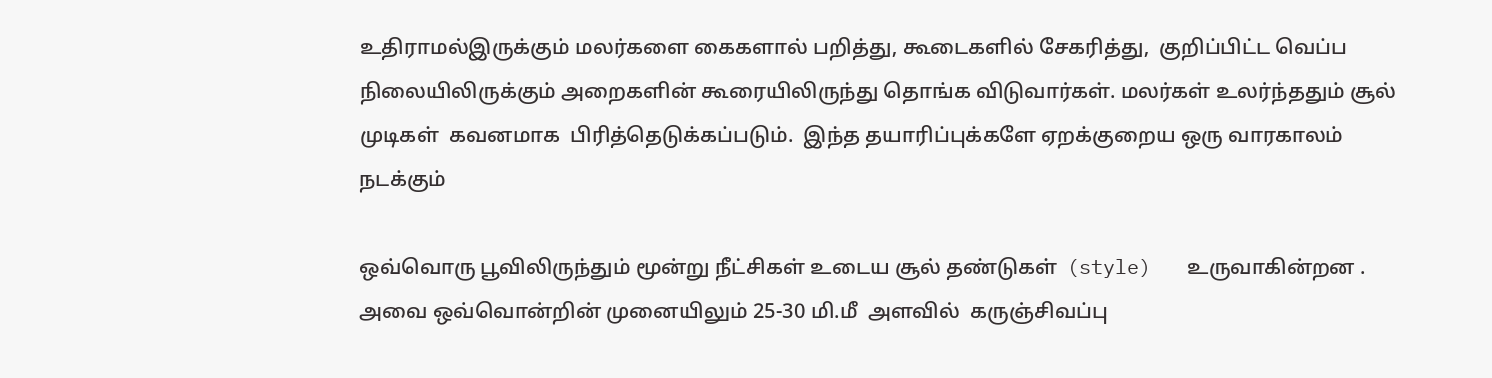உதிராமல்இருக்கும் மலர்களை கைகளால் பறித்து, கூடைகளில் சேகரித்து,  குறிப்பிட்ட வெப்ப நிலையிலிருக்கும் அறைகளின் கூரையிலிருந்து தொங்க விடுவார்கள். மலர்கள் உலர்ந்ததும் சூல் முடிகள்  கவனமாக  பிரித்தெடுக்கப்படும்.  இந்த தயாரிப்புக்களே ஏறக்குறைய ஒரு வாரகாலம் நடக்கும்

ஒவ்வொரு பூவிலிருந்தும் மூன்று நீட்சிகள் உடைய சூல் தண்டுகள்  (style)   உருவாகின்றன . அவை ஒவ்வொன்றின் முனையிலும் 25-30 மி.மீ  அளவில்  கருஞ்சிவப்பு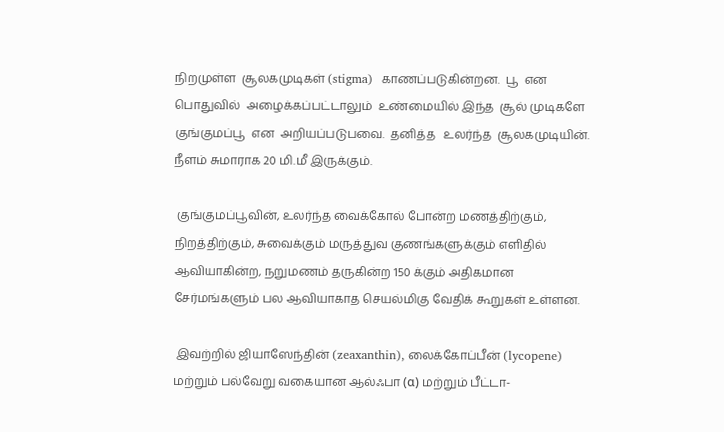நிறமுள்ள  சூலகமுடிகள் (stigma)  காணப்படுகின்றன.  பூ  என  பொதுவில்  அழைக்கப்பட்டாலும்  உண்மையில் இந்த  சூல் முடிகளே  குங்குமப்பூ  என  அறியப்படுபவை.  தனித்த   உலர்ந்த  சூலகமுடியின்.  நீளம் சுமாராக 20 மி.மீ இருக்கும்.

 குங்குமப்பூவின், உலர்ந்த வைக்கோல் போன்ற மணத்திற்கும், நிறத்திற்கும், சுவைக்கும் மருத்துவ குணங்களுக்கும் எளிதில் ஆவியாகின்ற, நறுமணம் தருகின்ற 150 க்கும் அதிகமான சேர்மங்களும் பல ஆவியாகாத செயல்மிகு வேதிக் கூறுகள் உள்ளன.

 இவற்றில் ஜியாஸேந்தின் (zeaxanthin), லைக்கோப்பீன் (lycopene) மற்றும் பல்வேறு வகையான ஆல்ஃபா (α) மற்றும் பீட்டா-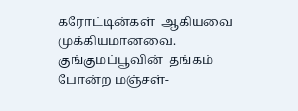கரோட்டின்கள்  ஆகியவை  முக்கியமானவை.  குங்குமப்பூவின்  தங்கம் போன்ற மஞ்சள்-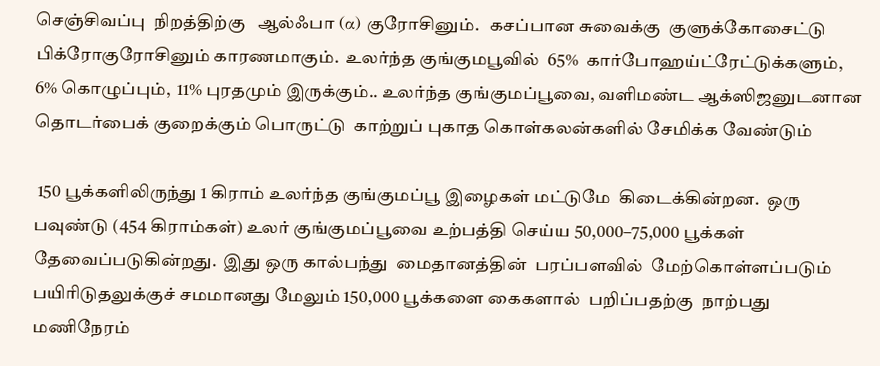செஞ்சிவப்பு  நிறத்திற்கு   ஆல்ஃபா (α) குரோசினும்.   கசப்பான சுவைக்கு  குளுக்கோசைட்டு  பிக்ரோகுரோசினும் காரணமாகும்.  உலர்ந்த குங்குமபூவில்  65%  கார்போஹய்ட்ரேட்டுக்களும்,   6% கொழுப்பும்,  11% புரதமும் இருக்கும்.. உலர்ந்த குங்குமப்பூவை, வளிமண்ட ஆக்ஸிஜனுடனான தொடர்பைக் குறைக்கும் பொருட்டு  காற்றுப் புகாத கொள்கலன்களில் சேமிக்க வேண்டும்

 150 பூக்களிலிருந்து 1 கிராம் உலர்ந்த குங்குமப்பூ இழைகள் மட்டுமே  கிடைக்கின்றன.  ஒரு பவுண்டு (454 கிராம்கள்) உலர் குங்குமப்பூவை உற்பத்தி செய்ய 50,000–75,000 பூக்கள்  தேவைப்படுகின்றது.  இது ஒரு கால்பந்து  மைதானத்தின்  பரப்பளவில்  மேற்கொள்ளப்படும்   பயிரிடுதலுக்குச் சமமானது மேலும் 150,000 பூக்களை கைகளால்  பறிப்பதற்கு  நாற்பது  மணிநேரம்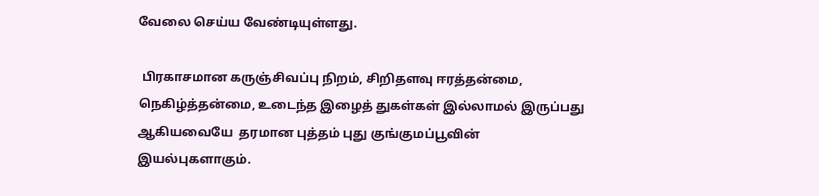வேலை செய்ய வேண்டியுள்ளது.

 பிரகாசமான கருஞ்சிவப்பு நிறம், சிறிதளவு ஈரத்தன்மை, நெகிழ்த்தன்மை, உடைந்த இழைத் துகள்கள் இல்லாமல் இருப்பது ஆகியவையே  தரமான புத்தம் புது குங்குமப்பூவின் இயல்புகளாகும்.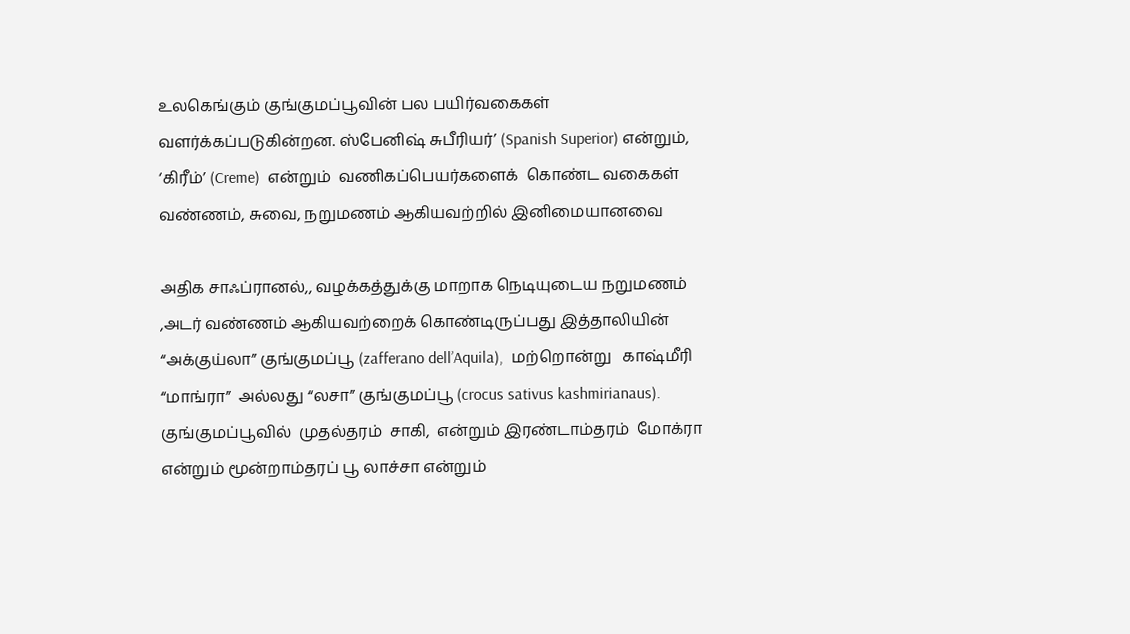உலகெங்கும் குங்குமப்பூவின் பல பயிர்வகைகள் வளர்க்கப்படுகின்றன. ஸ்பேனிஷ் சுபீரியர்’ (Spanish Superior) என்றும், ‘கிரீம்’ (Creme)  என்றும்  வணிகப்பெயர்களைக்  கொண்ட வகைகள் வண்ணம், சுவை, நறுமணம் ஆகியவற்றில் இனிமையானவை

அதிக சாஃப்ரானல்,, வழக்கத்துக்கு மாறாக நெடியுடைய நறுமணம் ,அடர் வண்ணம் ஆகியவற்றைக் கொண்டிருப்பது இத்தாலியின் “அக்குய்லா” குங்குமப்பூ (zafferano dell’Aquila),  மற்றொன்று   காஷ்மீரி  “மாங்ரா”  அல்லது “லசா” குங்குமப்பூ (crocus sativus kashmirianaus).   குங்குமப்பூவில்  முதல்தரம்  சாகி,  என்றும் இரண்டாம்தரம்  மோக்ரா என்றும் மூன்றாம்தரப் பூ லாச்சா என்றும்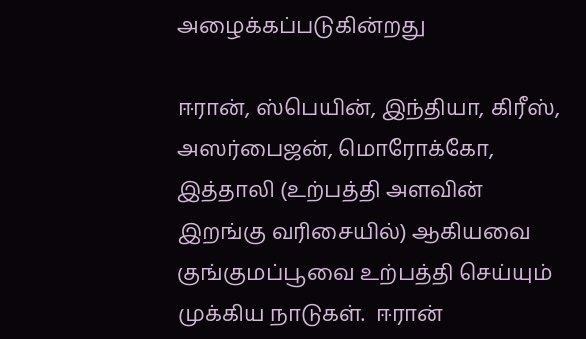அழைக்கப்படுகின்றது

ஈரான், ஸ்பெயின், இந்தியா, கிரீஸ், அஸர்பைஜன், மொரோக்கோ, இத்தாலி (உற்பத்தி அளவின் இறங்கு வரிசையில்) ஆகியவை குங்குமப்பூவை உற்பத்தி செய்யும் முக்கிய நாடுகள்.  ஈரான்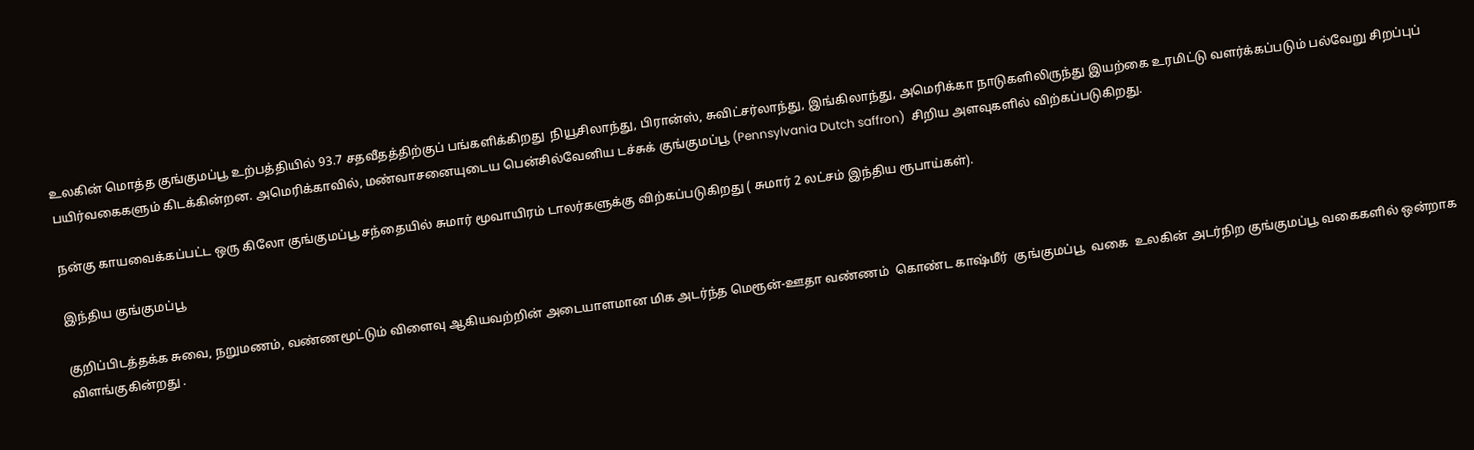உலகின் மொத்த குங்குமப்பூ உற்பத்தியில் 93.7 சதவீதத்திற்குப் பங்களிக்கிறது  நியூசிலாந்து, பிரான்ஸ், சுவிட்சர்லாந்து, இங்கிலாந்து, அமெரிக்கா நாடுகளிலிருந்து இயற்கை உரமிட்டு வளர்க்கப்படும் பல்வேறு சிறப்புப் பயிர்வகைகளும் கிடக்கின்றன. அமெரிக்காவில், மண்வாசனையுடைய பென்சில்வேனிய டச்சுக் குங்குமப்பூ (Pennsylvania Dutch saffron)  சிறிய அளவுகளில் விற்கப்படுகிறது.

நன்கு காயவைக்கப்பட்ட ஒரு கிலோ குங்குமப்பூ சந்தையில் சுமார் மூவாயிரம் டாலர்களுக்கு விற்கப்படுகிறது ( சுமார் 2 லட்சம் இந்திய ரூபாய்கள்).

இந்திய குங்குமப்பூ

குறிப்பிடத்தக்க சுவை, நறுமணம், வண்ணமூட்டும் விளைவு ஆகியவற்றின் அடையாளமான மிக அடர்ந்த மெரூன்-ஊதா வண்ணம்  கொண்ட காஷ்மீர்  குங்குமப்பூ  வகை  உலகின் அடர்நிற குங்குமப்பூ வகைகளில் ஒன்றாக விளங்குகின்றது .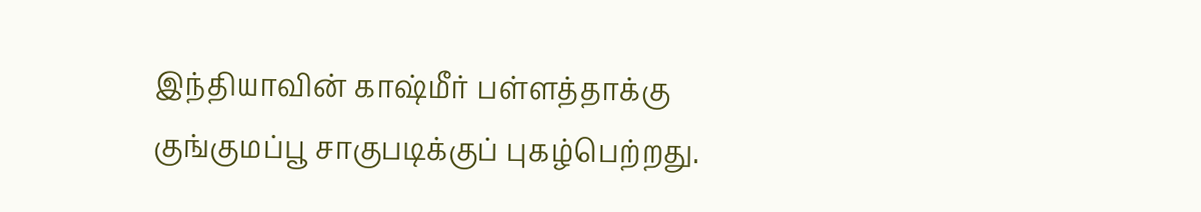இந்தியாவின் காஷ்மீர் பள்ளத்தாக்கு குங்குமப்பூ சாகுபடிக்குப் புகழ்பெற்றது.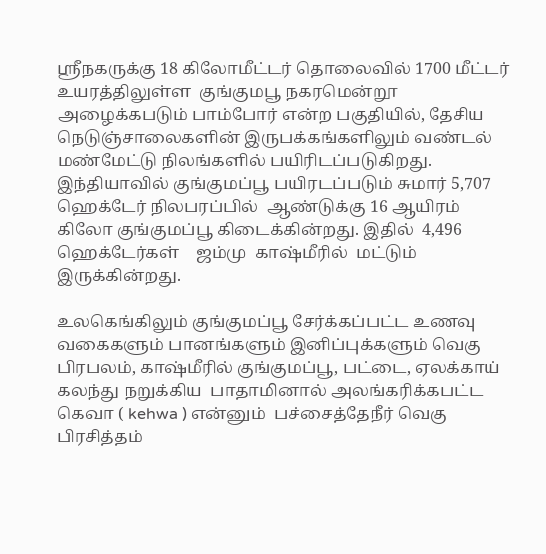ஸ்ரீநகருக்கு 18 கிலோமீட்டர் தொலைவில் 1700 மீட்டர் உயரத்திலுள்ள  குங்குமபூ நகரமென்றூ அழைக்கபடும் பாம்போர் என்ற பகுதியில், தேசிய நெடுஞ்சாலைகளின் இருபக்கங்களிலும் வண்டல் மண்மேட்டு நிலங்களில் பயிரிடப்படுகிறது.  இந்தியாவில் குங்குமப்பூ பயிரடப்படும் சுமார் 5,707 ஹெக்டேர் நிலபரப்பில்  ஆண்டுக்கு 16 ஆயிரம் கிலோ குங்குமப்பூ கிடைக்கின்றது. இதில்  4,496  ஹெக்டேர்கள்    ஜம்மு  காஷ்மீரில்  மட்டும் இருக்கின்றது.

உலகெங்கிலும் குங்குமப்பூ சேர்க்கப்பட்ட உணவு வகைகளும் பானங்களும் இனிப்புக்களும் வெகு பிரபலம், காஷ்மீரில் குங்குமப்பூ, பட்டை, ஏலக்காய் கலந்து நறுக்கிய  பாதாமினால் அலங்கரிக்கபட்ட கெவா ( kehwa ) என்னும்  பச்சைத்தேநீர் வெகு பிரசித்தம்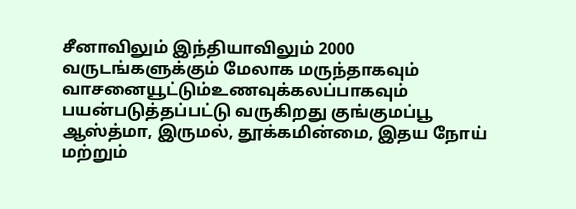சீனாவிலும் இந்தியாவிலும் 2000 வருடங்களுக்கும் மேலாக மருந்தாகவும் வாசனையூட்டும்உணவுக்கலப்பாகவும் பயன்படுத்தப்பட்டு வருகிறது குங்குமப்பூ ஆஸ்த்மா, இருமல், தூக்கமின்மை, இதய நோய் மற்றும்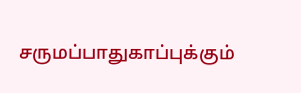சருமப்பாதுகாப்புக்கும்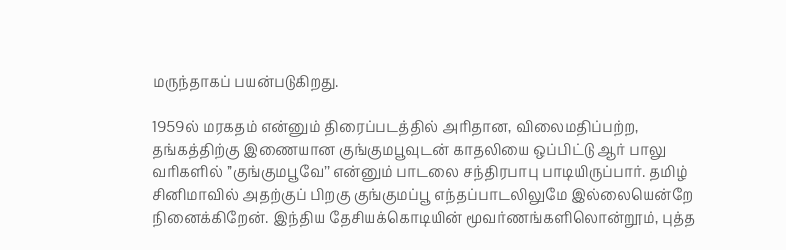மருந்தாகப் பயன்படுகிறது.

1959ல் மரகதம் என்னும் திரைப்படத்தில் அரிதான, விலைமதிப்பற்ற, தங்கத்திற்கு இணையான குங்குமபூவுடன் காதலியை ஒப்பிட்டு ஆர் பாலு வரிகளில் ’’குங்குமபூவே’’ என்னும் பாடலை சந்திரபாபு பாடியிருப்பார். தமிழ் சினிமாவில் அதற்குப் பிறகு குங்குமப்பூ எந்தப்பாடலிலுமே இல்லையென்றே நினைக்கிறேன். இந்திய தேசியக்கொடியின் மூவர்ணங்களிலொன்றூம், புத்த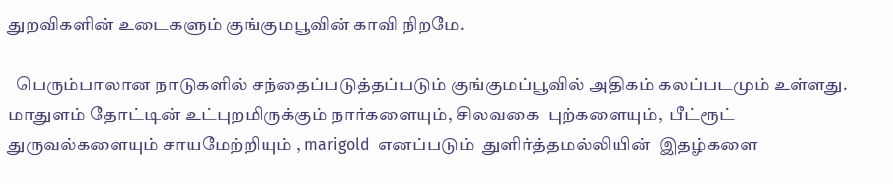துறவிகளின் உடைகளும் குங்குமபூவின் காவி நிறமே.

  பெரும்பாலான நாடுகளில் சந்தைப்படுத்தப்படும் குங்குமப்பூவில் அதிகம் கலப்படமும் உள்ளது. மாதுளம் தோட்டின் உட்புறமிருக்கும் நார்களையும், சிலவகை  புற்களையும்,  பீட்ரூட் துருவல்களையும் சாயமேற்றியும் , marigold  எனப்படும்  துளிர்த்தமல்லியின்  இதழ்களை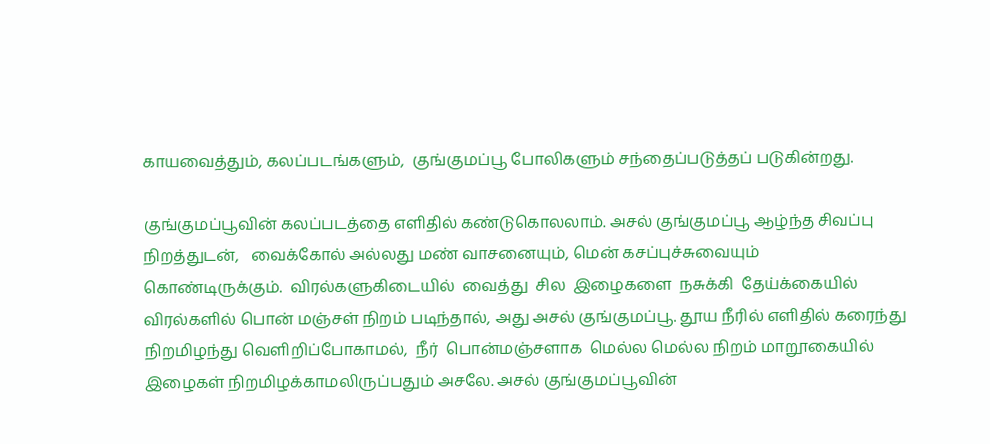காயவைத்தும், கலப்படங்களும்,  குங்குமப்பூ போலிகளும் சந்தைப்படுத்தப் படுகின்றது.

குங்குமப்பூவின் கலப்படத்தை எளிதில் கண்டுகொலலாம். அசல் குங்குமப்பூ ஆழ்ந்த சிவப்பு நிறத்துடன்,   வைக்கோல் அல்லது மண் வாசனையும், மென் கசப்புச்சுவையும்   கொண்டிருக்கும்.  விரல்களுகிடையில்  வைத்து  சில  இழைகளை  நசுக்கி  தேய்க்கையில் விரல்களில் பொன் மஞ்சள் நிறம் படிந்தால், அது அசல் குங்குமப்பூ. தூய நீரில் எளிதில் கரைந்து நிறமிழந்து வெளிறிப்போகாமல்,  நீர்  பொன்மஞ்சளாக  மெல்ல மெல்ல நிறம் மாறூகையில் இழைகள் நிறமிழக்காமலிருப்பதும் அசலே. அசல் குங்குமப்பூவின்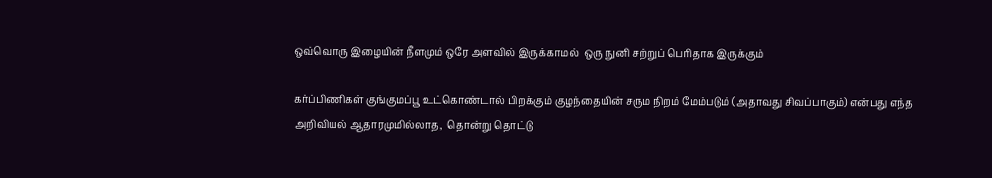ஒவ்வொரு இழையின் நீளமும் ஒரே அளவில் இருக்காமல்  ஒரு நுனி சற்றுப் பெரிதாக இருக்கும்

கர்ப்பிணிகள் குங்குமப்பூ உட்கொண்டால் பிறக்கும் குழந்தையின் சரும நிறம் மேம்படும் (அதாவது சிவப்பாகும்) என்பது எந்த அறிவியல் ஆதாரமுமில்லாத,  தொன்று தொட்டு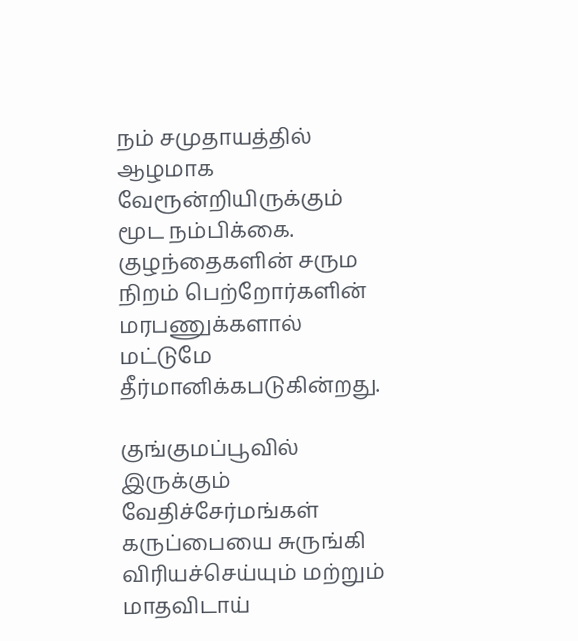நம் சமுதாயத்தில் ஆழமாக வேரூன்றியிருக்கும் மூட நம்பிக்கை. குழந்தைகளின் சரும நிறம் பெற்றோர்களின் மரபணுக்களால் மட்டுமே தீர்மானிக்கபடுகின்றது.

குங்குமப்பூவில் இருக்கும் வேதிச்சேர்மங்கள் கருப்பையை சுருங்கி விரியச்செய்யும் மற்றும் மாதவிடாய்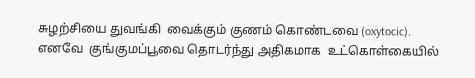சுழற்சியை துவங்கி  வைக்கும் குணம் கொண்டவை (oxytocic).  எனவே  குங்குமப்பூவை தொடர்ந்து அதிகமாக  உட்கொள்கையில்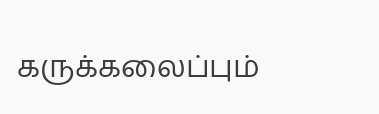கருக்கலைப்பும்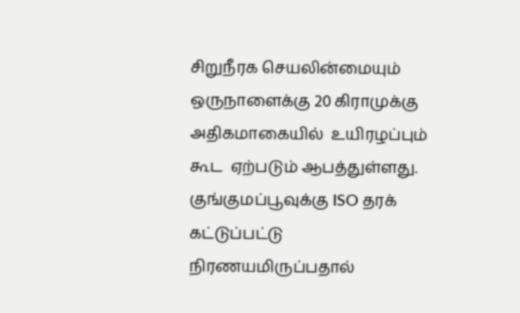சிறுநீரக செயலின்மையும் ஒருநாளைக்கு 20 கிராமுக்கு  அதிகமாகையில்  உயிரழப்பும்   கூட  ஏற்படும் ஆபத்துள்ளது. குங்குமப்பூவுக்கு ISO தரக் கட்டுப்பட்டு நிரணயமிருப்பதால்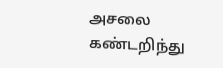அசலை கண்டறிந்து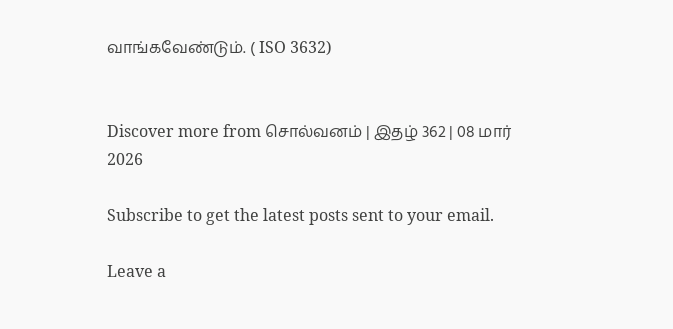வாங்கவேண்டும். ( ISO 3632)


Discover more from சொல்வனம் | இதழ் 362 | 08 மார் 2026

Subscribe to get the latest posts sent to your email.

Leave a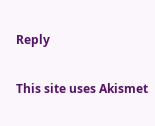Reply

This site uses Akismet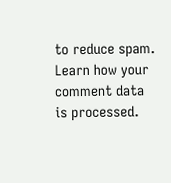to reduce spam. Learn how your comment data is processed.